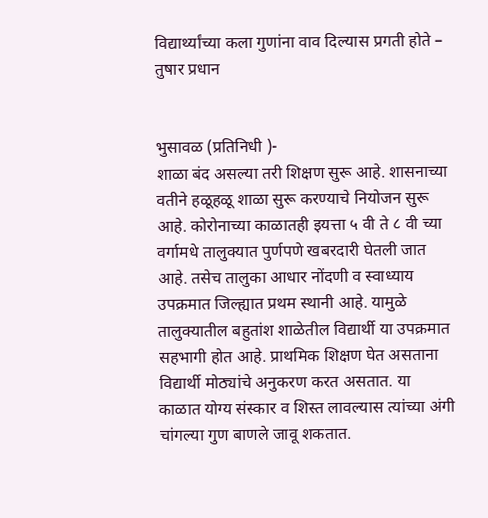विद्यार्थ्यांच्या कला गुणांना वाव दिल्यास प्रगती होते – तुषार प्रधान


भुसावळ (प्रतिनिधी )-
शाळा बंद असल्या तरी शिक्षण सुरू आहे. शासनाच्या वतीने हळूहळू शाळा सुरू करण्याचे नियोजन सुरू आहे. कोरोनाच्या काळातही इयत्ता ५ वी ते ८ वी च्या वर्गामधे तालुक्यात पुर्णपणे खबरदारी घेतली जात आहे. तसेच तालुका आधार नोंदणी व स्वाध्याय उपक्रमात जिल्ह्यात प्रथम स्थानी आहे. यामुळे तालुक्यातील बहुतांश शाळेतील विद्यार्थी या उपक्रमात सहभागी होत आहे. प्राथमिक शिक्षण घेत असताना विद्यार्थी मोठ्यांचे अनुकरण करत असतात. या काळात योग्य संस्कार व शिस्त लावल्यास त्यांच्या अंगी चांगल्या गुण बाणले जावू शकतात.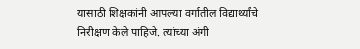यासाठी शिक्षकांनी आपल्या वर्गातील विद्यार्थ्यांचे निरीक्षण केले पाहिजे. त्यांच्या अंगी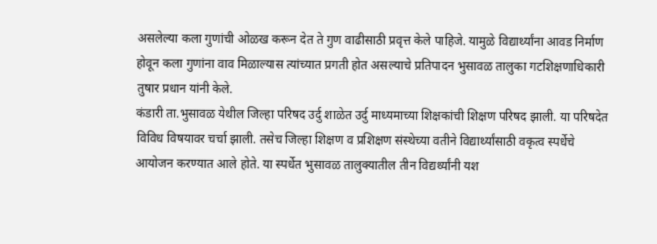असलेल्या कला गुणांची ओळख करून देत ते गुण वाढीसाठी प्रवृत्त केले पाहिजे. यामुळे विद्यार्थ्यांना आवड निर्माण होवून कला गुणांना वाव मिळाल्यास त्यांच्यात प्रगती होत असल्याचे प्रतिपादन भुसावळ तालुका गटशिक्षणाधिकारी तुषार प्रधान यांनी केले.
कंडारी ता.भुसावळ येथील जिल्हा परिषद उर्दु शाळेत उर्दु माध्यमाच्या शिक्षकांची शिक्षण परिषद झाली. या परिषदेत विविध विषयावर चर्चा झाली. तसेच जिल्हा शिक्षण व प्रशिक्षण संस्थेच्या वतीने विद्यार्थ्यांसाठी वकृत्व स्पर्धेचे आयोजन करण्यात आले होते. या स्पर्धेत भुसावळ तालुक्यातील तीन विद्यर्थ्यांनी यश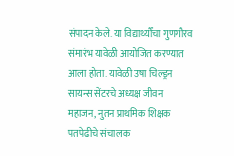संपादन केले. या विद्यार्थ्यौंचा गुणगौरव संमारंभ यावेळी आयोजित करण्यात आला होता. यावेळी उषा चिल्ड्रन सायन्स सेंटरचे अध्यक्ष जीवन महाजन, नुतन प्राथमिक शिक्षक पतपेढीचे संचालक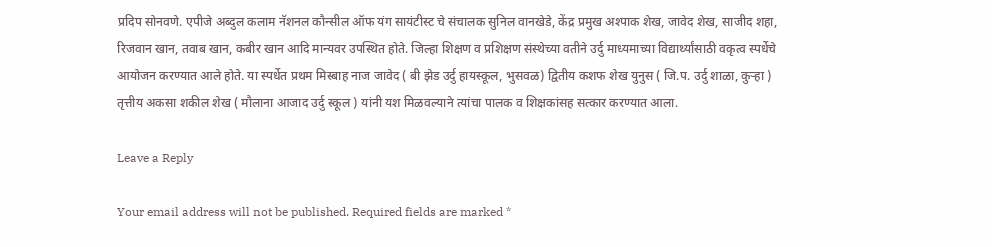प्रदिप सोनवणे. एपीजे अब्दुल कलाम नॅशनल कौन्सील ऑफ यंग सायंटीस्ट चे संचालक सुनिल वानखेडे, केंद्र प्रमुख अश्पाक शेख, जावेद शेख, साजीद शहा, रिजवान खान, तवाब खान, कबीर खान आदि मान्यवर उपस्थित होते. जिल्हा शिक्षण व प्रशिक्षण संस्थेच्या वतीने उर्दु माध्यमाच्या विद्यार्थ्यांसाठी वकृत्व स्पर्धेचे आयोजन करण्यात आले होते. या स्पर्धेत प्रथम मिस्बाह नाज जावेद ( बी झेड उर्दु हायस्कूल, भुसवळ) द्वितीय कशफ शेख युनुस ( जि.प. उर्दु शाळा, कुऱ्हा ) तृत्तीय अकसा शकील शेख ( मौलाना आजाद उर्दु स्कूल ) यांनी यश मिळवल्याने त्यांचा पालक व शिक्षकांसह सत्कार करण्यात आला.

Leave a Reply

Your email address will not be published. Required fields are marked *